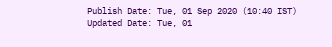Publish Date: Tue, 01 Sep 2020 (10:40 IST)
Updated Date: Tue, 01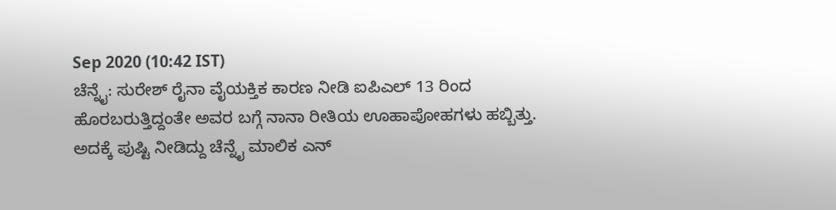Sep 2020 (10:42 IST)
ಚೆನ್ನೈ: ಸುರೇಶ್ ರೈನಾ ವೈಯಕ್ತಿಕ ಕಾರಣ ನೀಡಿ ಐಪಿಎಲ್ 13 ರಿಂದ ಹೊರಬರುತ್ತಿದ್ದಂತೇ ಅವರ ಬಗ್ಗೆ ನಾನಾ ರೀತಿಯ ಊಹಾಪೋಹಗಳು ಹಬ್ಬಿತ್ತು. ಅದಕ್ಕೆ ಪುಷ್ಟಿ ನೀಡಿದ್ದು ಚೆನ್ನೈ ಮಾಲಿಕ ಎನ್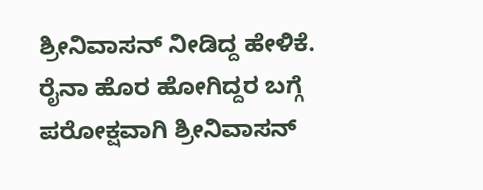ಶ್ರೀನಿವಾಸನ್ ನೀಡಿದ್ದ ಹೇಳಿಕೆ.
ರೈನಾ ಹೊರ ಹೋಗಿದ್ದರ ಬಗ್ಗೆ ಪರೋಕ್ಷವಾಗಿ ಶ್ರೀನಿವಾಸನ್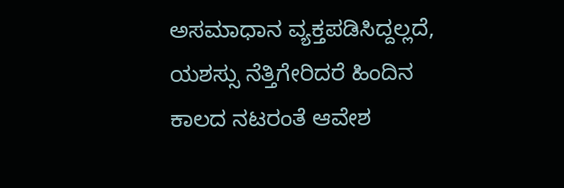ಅಸಮಾಧಾನ ವ್ಯಕ್ತಪಡಿಸಿದ್ದಲ್ಲದೆ, ಯಶಸ್ಸು ನೆತ್ತಿಗೇರಿದರೆ ಹಿಂದಿನ ಕಾಲದ ನಟರಂತೆ ಆವೇಶ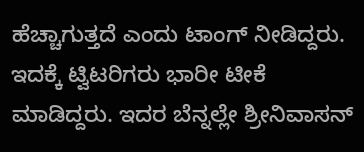ಹೆಚ್ಚಾಗುತ್ತದೆ ಎಂದು ಟಾಂಗ್ ನೀಡಿದ್ದರು. ಇದಕ್ಕೆ ಟ್ವಿಟರಿಗರು ಭಾರೀ ಟೀಕೆ ಮಾಡಿದ್ದರು. ಇದರ ಬೆನ್ನಲ್ಲೇ ಶ್ರೀನಿವಾಸನ್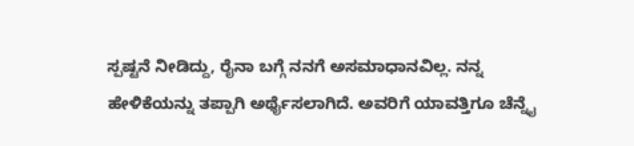ಸ್ಪಷ್ಟನೆ ನೀಡಿದ್ದು, ರೈನಾ ಬಗ್ಗೆ ನನಗೆ ಅಸಮಾಧಾನವಿಲ್ಲ. ನನ್ನ ಹೇಳಿಕೆಯನ್ನು ತಪ್ಪಾಗಿ ಅರ್ಥೈಸಲಾಗಿದೆ. ಅವರಿಗೆ ಯಾವತ್ತಿಗೂ ಚೆನ್ನೈ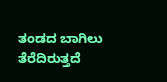ತಂಡದ ಬಾಗಿಲು ತೆರೆದಿರುತ್ತದೆ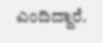ಎಂದಿದ್ದಾರೆ.